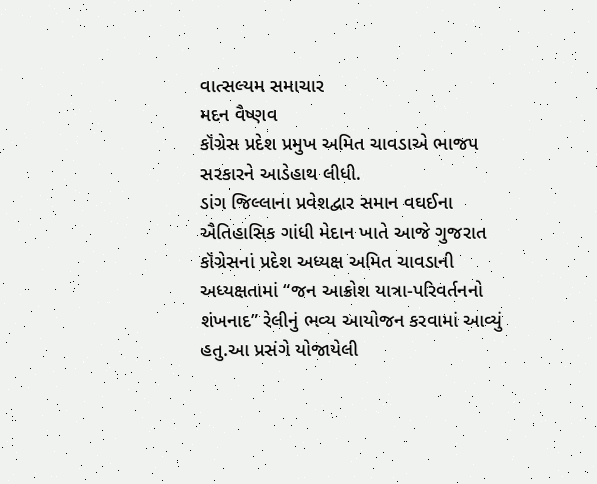વાત્સલ્યમ સમાચાર
મદન વૈષ્ણવ
કૉંગ્રેસ પ્રદેશ પ્રમુખ અમિત ચાવડાએ ભાજપ સરકારને આડેહાથ લીધી.
ડાંગ જિલ્લાના પ્રવેશદ્વાર સમાન વઘઈના ઐતિહાસિક ગાંધી મેદાન ખાતે આજે ગુજરાત કૉંગ્રેસનાં પ્રદેશ અધ્યક્ષ અમિત ચાવડાની અધ્યક્ષતામાં “જન આક્રોશ યાત્રા-પરિવર્તનનો શંખનાદ” રેલીનું ભવ્ય આયોજન કરવામાં આવ્યું હતુ.આ પ્રસંગે યોજાયેલી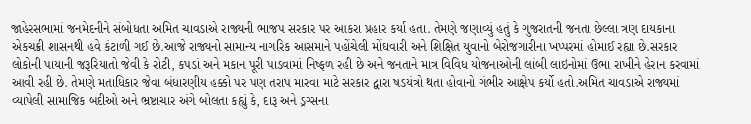જાહેરસભામાં જનમેદનીને સંબોધતા અમિત ચાવડાએ રાજ્યની ભાજપ સરકાર પર આકરા પ્રહાર કર્યા હતા. તેમણે જણાવ્યું હતું કે ગુજરાતની જનતા છેલ્લા ત્રણ દાયકાના એકચક્રી શાસનથી હવે કંટાળી ગઈ છે.આજે રાજ્યનો સામાન્ય નાગરિક આસમાને પહોંચેલી મોંઘવારી અને શિક્ષિત યુવાનો બેરોજગારીના ખપ્પરમાં હોમાઈ રહ્યા છે.સરકાર લોકોની પાયાની જરૂરિયાતો જેવી કે રોટી, કપડાં અને મકાન પૂરી પાડવામાં નિષ્ફળ રહી છે અને જનતાને માત્ર વિવિધ યોજનાઓની લાંબી લાઇનોમાં ઉભા રાખીને હેરાન કરવામાં આવી રહી છે. તેમણે મતાધિકાર જેવા બંધારણીય હક્કો પર પણ તરાપ મારવા માટે સરકાર દ્વારા ષડયંત્રો થતા હોવાનો ગંભીર આક્ષેપ કર્યો હતો.અમિત ચાવડાએ રાજ્યમાં વ્યાપેલી સામાજિક બદીઓ અને ભ્રષ્ટાચાર અંગે બોલતા કહ્યું કે, દારૂ અને ડ્રગ્સના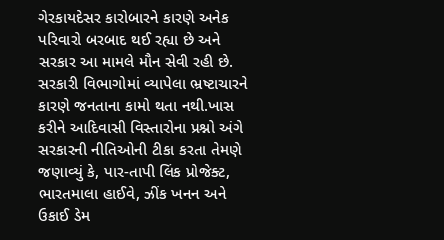ગેરકાયદેસર કારોબારને કારણે અનેક પરિવારો બરબાદ થઈ રહ્યા છે અને સરકાર આ મામલે મૌન સેવી રહી છે. સરકારી વિભાગોમાં વ્યાપેલા ભ્રષ્ટાચારને કારણે જનતાના કામો થતા નથી.ખાસ કરીને આદિવાસી વિસ્તારોના પ્રશ્નો અંગે સરકારની નીતિઓની ટીકા કરતા તેમણે જણાવ્યું કે, પાર-તાપી લિંક પ્રોજેક્ટ, ભારતમાલા હાઈવે, ઝીંક ખનન અને ઉકાઈ ડેમ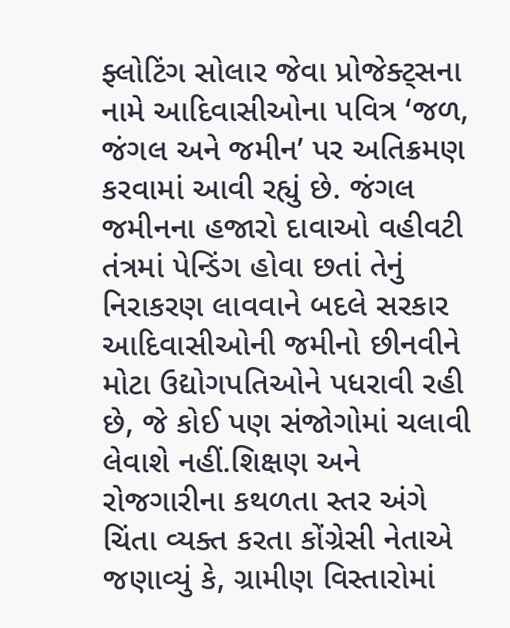ફ્લોટિંગ સોલાર જેવા પ્રોજેક્ટ્સના નામે આદિવાસીઓના પવિત્ર ‘જળ, જંગલ અને જમીન’ પર અતિક્રમણ કરવામાં આવી રહ્યું છે. જંગલ જમીનના હજારો દાવાઓ વહીવટી તંત્રમાં પેન્ડિંગ હોવા છતાં તેનું નિરાકરણ લાવવાને બદલે સરકાર આદિવાસીઓની જમીનો છીનવીને મોટા ઉદ્યોગપતિઓને પધરાવી રહી છે, જે કોઈ પણ સંજોગોમાં ચલાવી લેવાશે નહીં.શિક્ષણ અને રોજગારીના કથળતા સ્તર અંગે ચિંતા વ્યક્ત કરતા કોંગ્રેસી નેતાએ જણાવ્યું કે, ગ્રામીણ વિસ્તારોમાં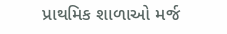પ્રાથમિક શાળાઓ મર્જ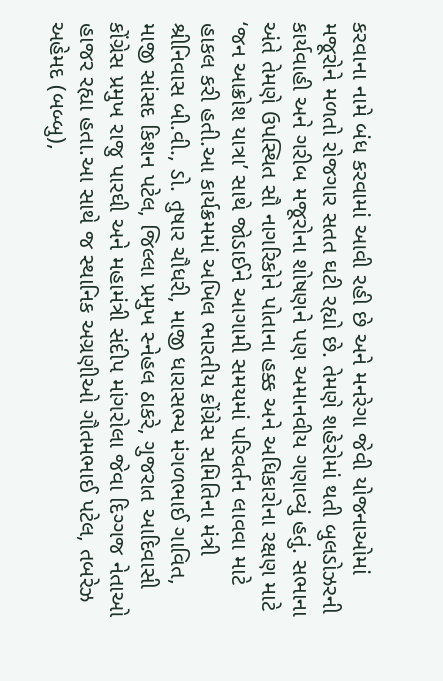કરવાના નામે બંધ કરવામાં આવી રહી છે અને મનરેગા જેવી યોજનાઓમાં મજૂરોને મળતો રોજગાર સતત ઘટી રહ્યો છે. તેમણે શહેરોમાં થતી બુલડોઝરની કાર્યવાહી અને ગરીબ મજૂરોના શોષણને પણ અમાનવીય ગણાવ્યું હતું. સભાના અંતે તેમણે ઉપસ્થિત સૌ નાગરિકોને પોતાના હક્ક અને અધિકારોના રક્ષણ માટે ‘જન આક્રોશ યાત્રા’ સાથે જોડાઈને આગામી સમયમાં પરિવર્તન લાવવા માટે હાકલ કરી હતી.આ કાર્યક્રમમાં અખિલ ભારતીય કોંગ્રેસ સમિતિના મંત્રી શ્રીનિવાસ બી.વી., ડો. તુષાર ચૌધરી, માજી ધારાસભ્ય મંગળભાઈ ગાવિત, માજી સાંસદ કિશન પટેલ, જિલ્લા પ્રમુખ સ્નેહલ ઠાકરે, ગુજરાત આદિવાસી કોંગ્રેસ પ્રમુખ રાજુ પારઘી અને મહામંત્રી સંદીપ માંગરોલા જેવા દિગ્ગજ નેતાઓ હાજર રહ્યા હતા.આ સાથે જ સ્થાનિક અગ્રણીઓ ગૌતમભાઈ પટેલ, તબરેઝ અહેમદ (બબ્બુ),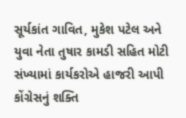સૂર્યકાંત ગાવિત, મુકેશ પટેલ અને યુવા નેતા તુષાર કામડી સહિત મોટી સંખ્યામાં કાર્યકરોએ હાજરી આપી કોંગ્રેસનું શક્તિ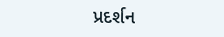પ્રદર્શન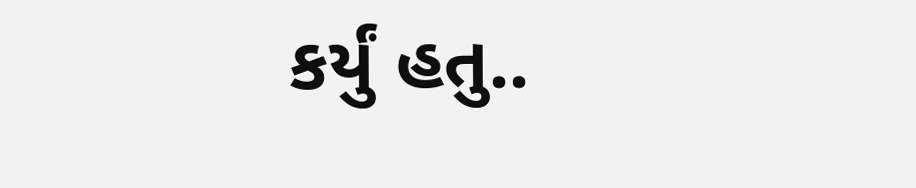કર્યું હતુ..